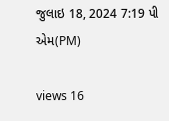જુલાઇ 18, 2024 7:19 પી એમ(PM)

views 16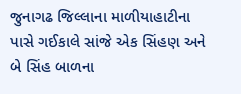જુનાગઢ જિલ્લાના માળીયાહાટીના પાસે ગઈકાલે સાંજે એક સિંહણ અને બે સિંહ બાળના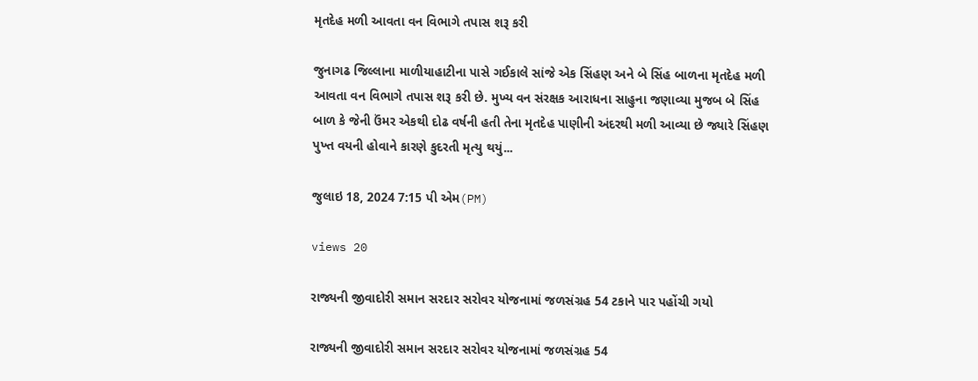મૃતદેહ મળી આવતા વન વિભાગે તપાસ શરૂ કરી

જુનાગઢ જિલ્લાના માળીયાહાટીના પાસે ગઈકાલે સાંજે એક સિંહણ અને બે સિંહ બાળના મૃતદેહ મળી આવતા વન વિભાગે તપાસ શરૂ કરી છે. મુખ્ય વન સંરક્ષક આરાધના સાહુના જણાવ્યા મુજબ બે સિંહ બાળ કે જેની ઉંમર એકથી દોઢ વર્ષની હતી તેના મૃતદેહ પાણીની અંદરથી મળી આવ્યા છે જ્યારે સિંહણ પુખ્ત વયની હોવાને કારણે કુદરતી મૃત્યુ થયું...

જુલાઇ 18, 2024 7:15 પી એમ(PM)

views 20

રાજ્યની જીવાદોરી સમાન સરદાર સરોવર યોજનામાં જળસંગ્રહ 54 ટકાને પાર પહોંચી ગયો

રાજ્યની જીવાદોરી સમાન સરદાર સરોવર યોજનામાં જળસંગ્રહ 54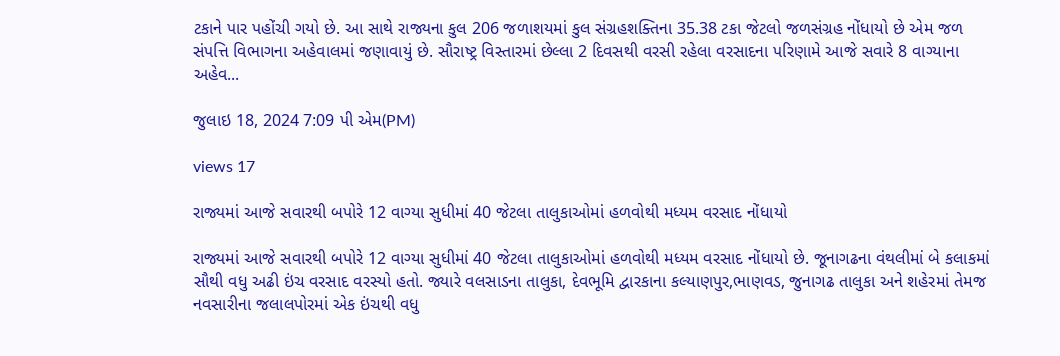ટકાને પાર પહોંચી ગયો છે. આ સાથે રાજ્યના કુલ 206 જળાશયમાં કુલ સંગ્રહશક્તિના 35.38 ટકા જેટલો જળસંગ્રહ નોંધાયો છે એમ જળ સંપત્તિ વિભાગના અહેવાલમાં જણાવાયું છે. સૌરાષ્ટ્ર વિસ્તારમાં છેલ્લા 2 દિવસથી વરસી રહેલા વરસાદના પરિણામે આજે સવારે 8 વાગ્યાના અહેવ...

જુલાઇ 18, 2024 7:09 પી એમ(PM)

views 17

રાજ્યમાં આજે સવારથી બપોરે 12 વાગ્યા સુધીમાં 40 જેટલા તાલુકાઓમાં હળવોથી મધ્યમ વરસાદ નોંધાયો

રાજ્યમાં આજે સવારથી બપોરે 12 વાગ્યા સુધીમાં 40 જેટલા તાલુકાઓમાં હળવોથી મધ્યમ વરસાદ નોંધાયો છે. જૂનાગઢના વંથલીમાં બે કલાકમાં સૌથી વધુ અઢી ઇંચ વરસાદ વરસ્યો હતો. જ્યારે વલસાડના તાલુકા, દેવભૂમિ દ્વારકાના કલ્યાણપુર,ભાણવડ, જુનાગઢ તાલુકા અને શહેરમાં તેમજ નવસારીના જલાલપોરમાં એક ઇંચથી વધુ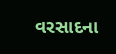વરસાદના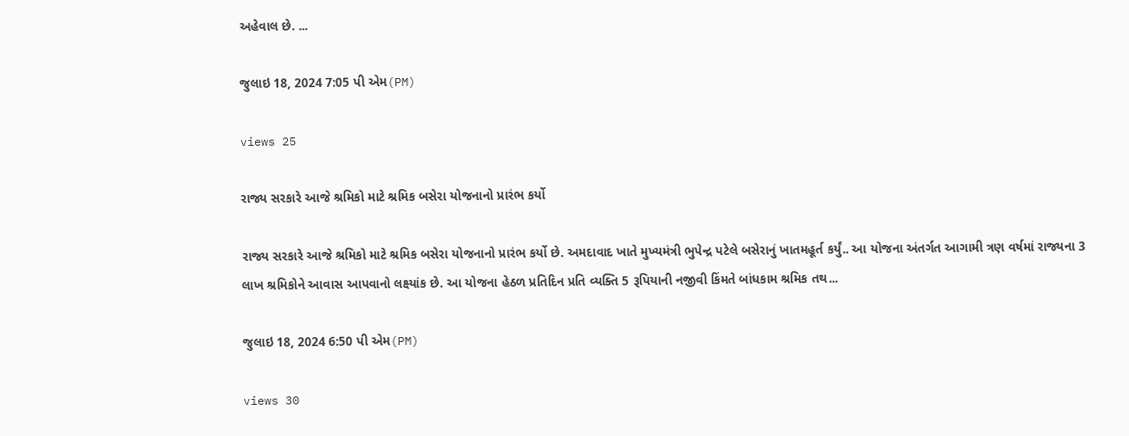અહેવાલ છે. ...

જુલાઇ 18, 2024 7:05 પી એમ(PM)

views 25

રાજ્ય સરકારે આજે શ્રમિકો માટે શ્રમિક બસેરા યોજનાનો પ્રારંભ કર્યો

રાજ્ય સરકારે આજે શ્રમિકો માટે શ્રમિક બસેરા યોજનાનો પ્રારંભ કર્યો છે. અમદાવાદ ખાતે મુખ્યમંત્રી ભુપેન્દ્ર પટેલે બસેરાનું ખાતમહૂર્ત કર્યું.. આ યોજના અંતર્ગત આગામી ત્રણ વર્ષમાં રાજ્યના 3 લાખ શ્રમિકોને આવાસ આપવાનો લક્ષ્યાંક છે. આ યોજના હેઠળ પ્રતિદિન પ્રતિ વ્યક્તિ 5 રૂપિયાની નજીવી કિંમતે બાંધકામ શ્રમિક તથ...

જુલાઇ 18, 2024 6:50 પી એમ(PM)

views 30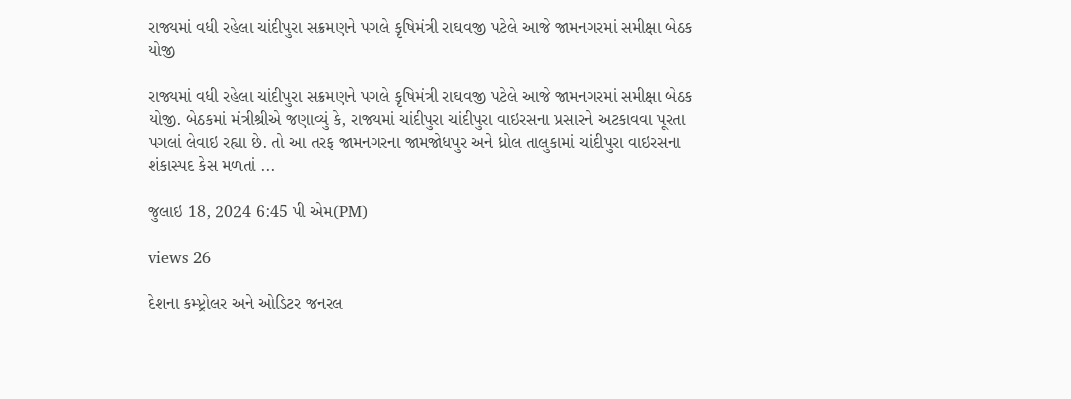રાજ્યમાં વધી રહેલા ચાંદીપુરા સક્રમણને પગલે કૃષિમંત્રી રાઘવજી પટેલે આજે જામનગરમાં સમીક્ષા બેઠક યોજી

રાજ્યમાં વધી રહેલા ચાંદીપુરા સક્રમણને પગલે કૃષિમંત્રી રાઘવજી પટેલે આજે જામનગરમાં સમીક્ષા બેઠક યોજી. બેઠકમાં મંત્રીશ્રીએ જણાવ્યું કે, રાજ્યમાં ચાંદીપુરા ચાંદીપુરા વાઇરસના પ્રસારને અટકાવવા પૂરતા પગલાં લેવાઇ રહ્યા છે. તો આ તરફ જામનગરના જામજોધપુર અને ધ્રોલ તાલુકામાં ચાંદીપુરા વાઇરસના શંકાસ્પદ કેસ મળતાં ...

જુલાઇ 18, 2024 6:45 પી એમ(PM)

views 26

દેશના કમ્પ્ટ્રોલર અને ઓડિટર જનરલ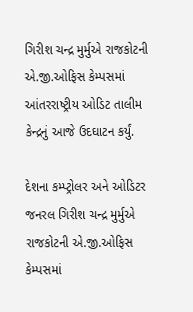ગિરીશ ચન્દ્ર મુર્મુએ રાજકોટની એ.જી.ઓફિસ કેમ્પસમાં આંતરરાષ્ટ્રીય ઓડિટ તાલીમ કેન્દ્રનું આજે ઉદઘાટન કર્યું.

દેશના કમ્પ્ટ્રોલર અને ઓડિટર જનરલ ગિરીશ ચન્દ્ર મુર્મુએ રાજકોટની એ.જી.ઓફિસ કેમ્પસમાં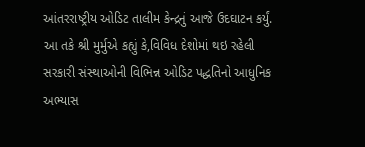આંતરરાષ્ટ્રીય ઓડિટ તાલીમ કેન્દ્રનું આજે ઉદઘાટન કર્યું. આ તકે શ્રી મુર્મુએ કહ્યું કે,વિવિધ દેશોમાં થઇ રહેલી સરકારી સંસ્થાઓની વિભિન્ન ઓડિટ પદ્ધતિનો આધુનિક અભ્યાસ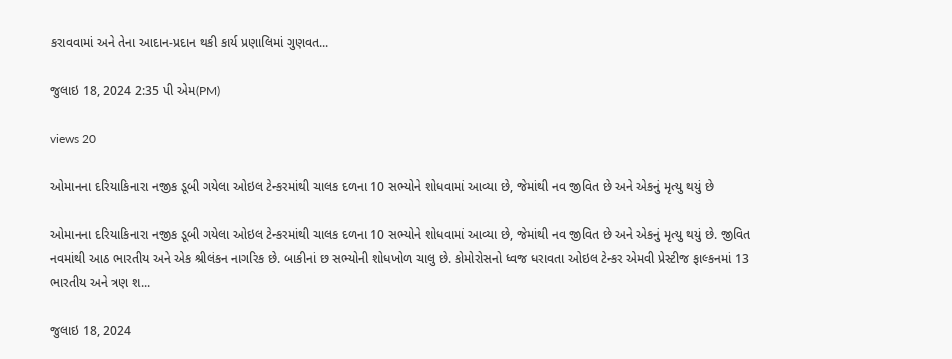કરાવવામાં અને તેના આદાન-પ્રદાન થકી કાર્ય પ્રણાલિમાં ગુણવત...

જુલાઇ 18, 2024 2:35 પી એમ(PM)

views 20

ઓમાનના દરિયાકિનારા નજીક ડૂબી ગયેલા ઓઇલ ટેન્કરમાંથી ચાલક દળના 10 સભ્યોને શોધવામાં આવ્યા છે, જેમાંથી નવ જીવિત છે અને એકનું મૃત્યુ થયું છે

ઓમાનના દરિયાકિનારા નજીક ડૂબી ગયેલા ઓઇલ ટેન્કરમાંથી ચાલક દળના 10 સભ્યોને શોધવામાં આવ્યા છે, જેમાંથી નવ જીવિત છે અને એકનું મૃત્યુ થયું છે. જીવિત નવમાંથી આઠ ભારતીય અને એક શ્રીલંકન નાગરિક છે. બાકીનાં છ સભ્યોની શોધખોળ ચાલુ છે. કોમોરોસનો ધ્વજ ધરાવતા ઓઇલ ટેન્કર એમવી પ્રેસ્ટીજ ફાલ્કનમાં 13 ભારતીય અને ત્રણ શ...

જુલાઇ 18, 2024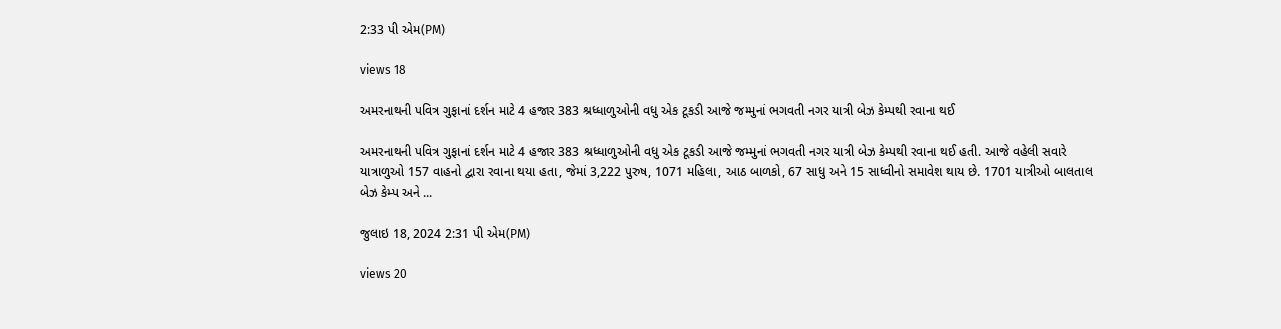2:33 પી એમ(PM)

views 18

અમરનાથની પવિત્ર ગુફાનાં દર્શન માટે 4 હજાર 383 શ્રધ્ધાળુઓની વધુ એક ટૂકડી આજે જમ્મુનાં ભગવતી નગર યાત્રી બેઝ કેમ્પથી રવાના થઈ

અમરનાથની પવિત્ર ગુફાનાં દર્શન માટે 4 હજાર 383 શ્રધ્ધાળુઓની વધુ એક ટૂકડી આજે જમ્મુનાં ભગવતી નગર યાત્રી બેઝ કેમ્પથી રવાના થઈ હતી. આજે વહેલી સવારે યાત્રાળુઓ 157 વાહનો દ્વારા રવાના થયા હતા, જેમાં 3,222 પુરુષ, 1071 મહિલા, આઠ બાળકો, 67 સાધુ અને 15 સાધ્વીનો સમાવેશ થાય છે. 1701 યાત્રીઓ બાલતાલ બેઝ કેમ્પ અને ...

જુલાઇ 18, 2024 2:31 પી એમ(PM)

views 20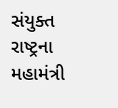સંયુક્ત રાષ્ટ્રના મહામંત્રી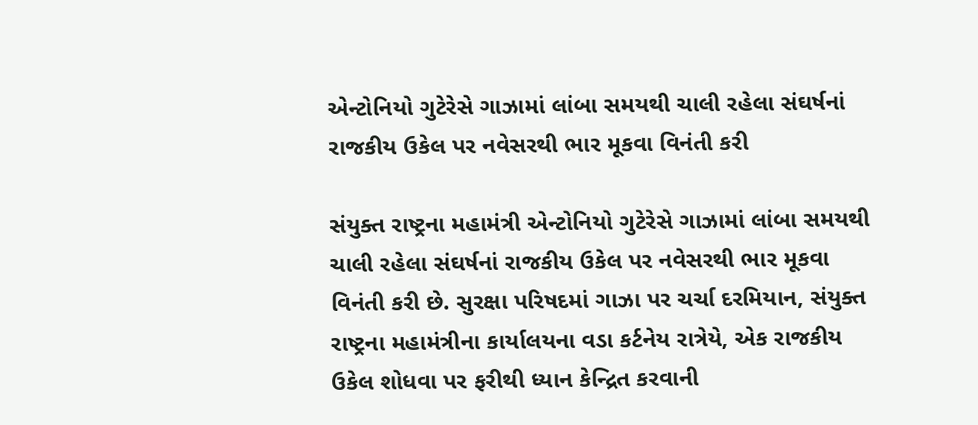એન્ટોનિયો ગુટેરેસે ગાઝામાં લાંબા સમયથી ચાલી રહેલા સંઘર્ષનાં રાજકીય ઉકેલ પર નવેસરથી ભાર મૂકવા વિનંતી કરી

સંયુક્ત રાષ્ટ્રના મહામંત્રી એન્ટોનિયો ગુટેરેસે ગાઝામાં લાંબા સમયથી ચાલી રહેલા સંઘર્ષનાં રાજકીય ઉકેલ પર નવેસરથી ભાર મૂકવા વિનંતી કરી છે. સુરક્ષા પરિષદમાં ગાઝા પર ચર્ચા દરમિયાન, સંયુક્ત રાષ્ટ્રના મહામંત્રીના કાર્યાલયના વડા કર્ટનેય રાત્રેયે, એક રાજકીય ઉકેલ શોધવા પર ફરીથી ધ્યાન કેન્દ્રિત કરવાની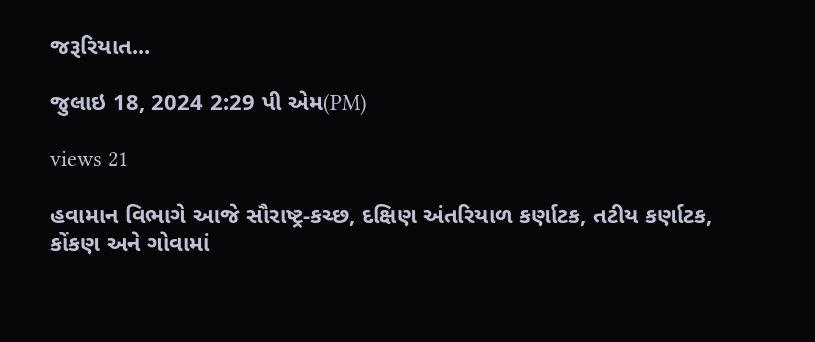જરૂરિયાત...

જુલાઇ 18, 2024 2:29 પી એમ(PM)

views 21

હવામાન વિભાગે આજે સૌરાષ્ટ્ર-કચ્છ, દક્ષિણ અંતરિયાળ કર્ણાટક, તટીય કર્ણાટક, કોંકણ અને ગોવામાં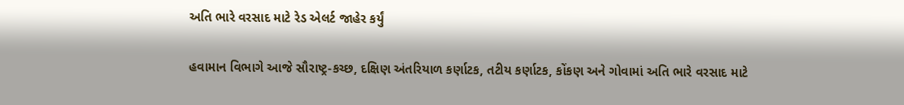અતિ ભારે વરસાદ માટે રેડ એલર્ટ જાહેર કર્યું

હવામાન વિભાગે આજે સૌરાષ્ટ્ર-કચ્છ, દક્ષિણ અંતરિયાળ કર્ણાટક, તટીય કર્ણાટક, કોંકણ અને ગોવામાં અતિ ભારે વરસાદ માટે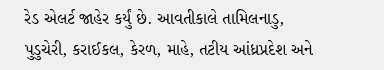રેડ એલર્ટ જાહેર કર્યું છે. આવતીકાલે તામિલનાડુ, પુડુચેરી, કરાઈકલ, કેરળ, માહે, તટીય આંધ્રપ્રદેશ અને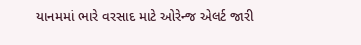યાનમમાં ભારે વરસાદ માટે ઓરેન્જ એલર્ટ જારી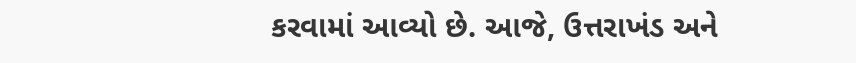કરવામાં આવ્યો છે. આજે, ઉત્તરાખંડ અને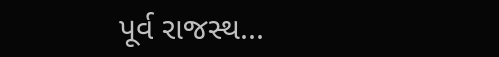પૂર્વ રાજસ્થ...